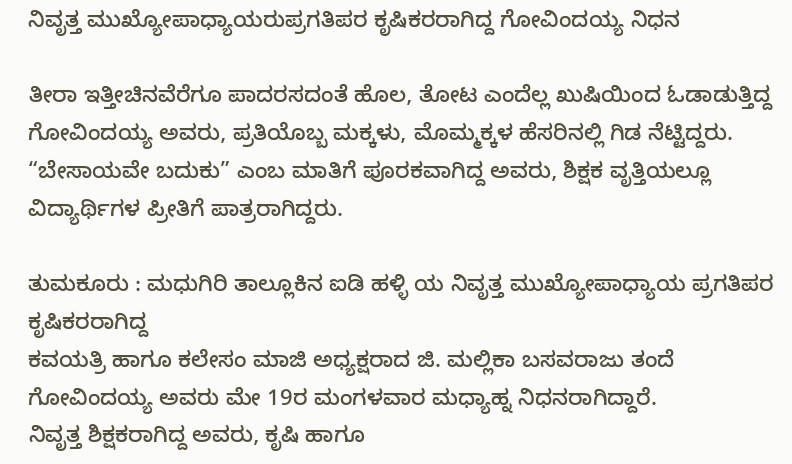ನಿವೃತ್ತ ಮುಖ್ಯೋಪಾಧ್ಯಾಯರುಪ್ರಗತಿಪರ ಕೃಷಿಕರರಾಗಿದ್ದ ಗೋವಿಂದಯ್ಯ ನಿಧನ

ತೀರಾ ಇತ್ತೀಚಿನವೆರೆಗೂ ಪಾದರಸದಂತೆ ಹೊಲ, ತೋಟ ಎಂದೆಲ್ಲ ಖುಷಿಯಿಂದ ಓಡಾಡುತ್ತಿದ್ದ ಗೋವಿಂದಯ್ಯ ಅವರು, ಪ್ರತಿಯೊಬ್ಬ ಮಕ್ಕಳು, ಮೊಮ್ಮಕ್ಕಳ ಹೆಸರಿನಲ್ಲಿ ಗಿಡ ನೆಟ್ಟಿದ್ದರು. “ಬೇಸಾಯವೇ ಬದುಕು” ಎಂಬ ಮಾತಿಗೆ ಪೂರಕವಾಗಿದ್ದ ಅವರು, ಶಿಕ್ಷಕ ವೃತ್ತಿಯಲ್ಲೂ ವಿದ್ಯಾರ್ಥಿಗಳ ಪ್ರೀತಿಗೆ ಪಾತ್ರರಾಗಿದ್ದರು.

ತುಮಕೂರು : ಮಧುಗಿರಿ ತಾಲ್ಲೂಕಿನ ಐಡಿ ಹಳ್ಳಿ ಯ ನಿವೃತ್ತ ಮುಖ್ಯೋಪಾಧ್ಯಾಯ ಪ್ರಗತಿಪರ ಕೃಷಿಕರರಾಗಿದ್ದ
ಕವಯತ್ರಿ ಹಾಗೂ ಕಲೇಸಂ ಮಾಜಿ ಅಧ್ಯಕ್ಷರಾದ ಜಿ. ಮಲ್ಲಿಕಾ ಬಸವರಾಜು ತಂದೆ ಗೋವಿಂದಯ್ಯ ಅವರು ಮೇ 19ರ ಮಂಗಳವಾರ ಮಧ್ಯಾಹ್ನ ನಿಧನರಾಗಿದ್ದಾರೆ.
ನಿವೃತ್ತ ಶಿಕ್ಷಕರಾಗಿದ್ದ ಅವರು, ಕೃಷಿ ಹಾಗೂ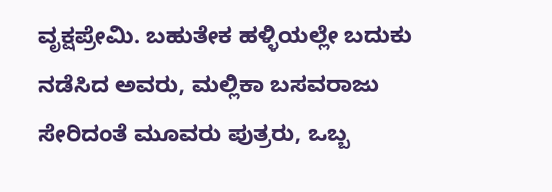ವೃಕ್ಷಪ್ರೇಮಿ. ಬಹುತೇಕ ಹಳ್ಳಿಯಲ್ಲೇ ಬದುಕು ನಡೆಸಿದ ಅವರು, ಮಲ್ಲಿಕಾ ಬಸವರಾಜು ಸೇರಿದಂತೆ ಮೂವರು ಪುತ್ರರು, ಒಬ್ಬ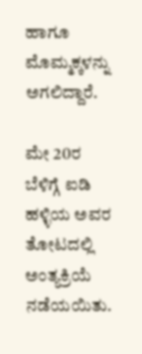ಹಾಗೂ ಮೊಮ್ಮಕ್ಕಳನ್ನು ಅಗಲಿದ್ದಾರೆ.

ಮೇ 20ರ ಬೆಳಿಗ್ಗೆ ಐಡಿ ಹಳ್ಳಿಯ ಅವರ ತೋಟದಲ್ಲಿ ಅಂತ್ಯಕ್ರಿಯೆ ನಡೆಯಯಿತು.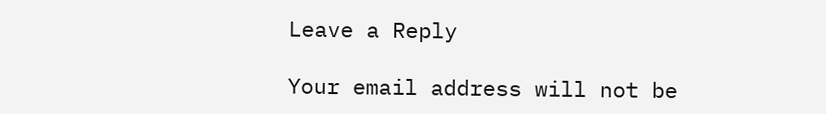Leave a Reply

Your email address will not be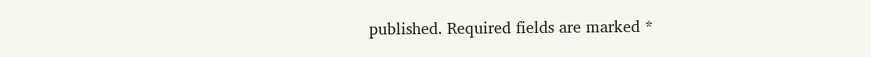published. Required fields are marked *